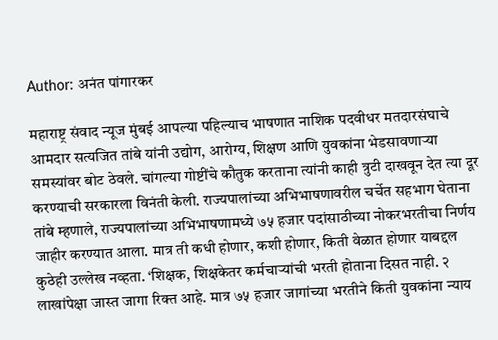Author: अनंत पांगारकर

महाराष्ट्र संवाद न्यूज मुंबई आपल्या पहिल्याच भाषणात नाशिक पदवीधर मतदारसंघाचे आमदार सत्यजित तांबे यांनी उद्योग, आरोग्य, शिक्षण आणि युवकांना भेडसावणाऱ्या समस्यांवर बोट ठेवले. चांगल्या गोष्टींचे कौतुक करताना त्यांनी काही त्रुटी दाखवून देत त्या दूर करण्याची सरकारला विनंती केली. राज्यपालांच्या अभिभाषणावरील चर्चेत सहभाग घेताना तांबे म्हणाले, राज्यपालांच्या अभिभाषणामध्ये ७५ हजार पदांसाठीच्या नोकरभरतीचा निर्णय जाहीर करण्यात आला. मात्र ती कधी होणार, कशी होणार, किती वेळात होणार याबद्दल कुठेही उल्लेख नव्हता. ‘शिक्षक, शिक्षकेतर कर्मचाऱ्यांची भरती होताना दिसत नाही. २ लाखांपेक्षा जास्त जागा रिक्त आहे. मात्र ७५ हजार जागांच्या भरतीने किती युवकांना न्याय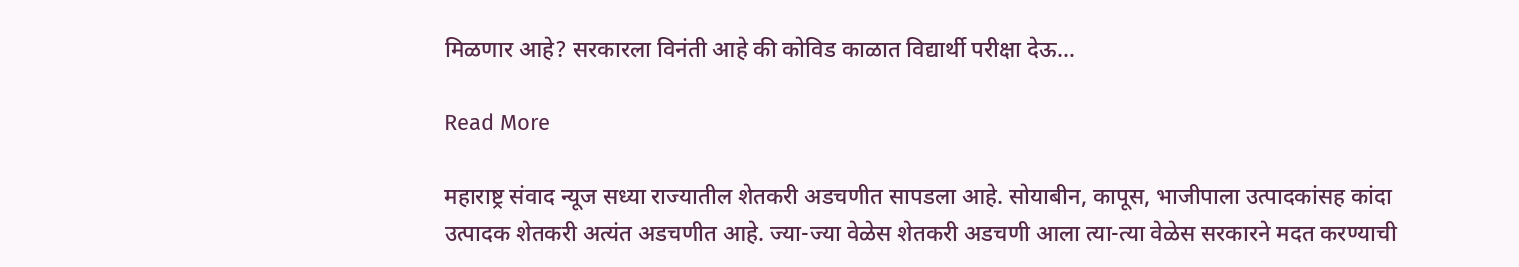मिळणार आहे? सरकारला विनंती आहे की कोविड काळात विद्यार्थी परीक्षा देऊ…

Read More

महाराष्ट्र संवाद न्यूज सध्या राज्यातील शेतकरी अडचणीत सापडला आहे. सोयाबीन, कापूस, भाजीपाला उत्पादकांसह कांदा उत्पादक शेतकरी अत्यंत अडचणीत आहे. ज्या-ज्या वेळेस शेतकरी अडचणी आला त्या-त्या वेळेस सरकारने मदत करण्याची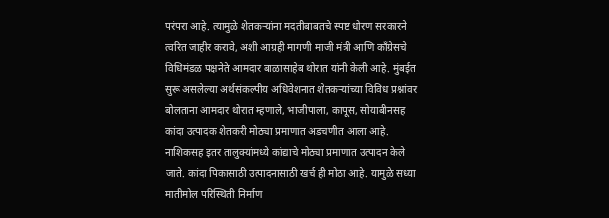परंपरा आहे. त्यामुळे शेतकऱ्यांना मदतीबाबतचे स्पष्ट धोरण सरकारने त्वरित जाहीर करावे, अशी आग्रही मागणी माजी मंत्री आणि काँग्रेसचे विधिमंडळ पक्षनेते आमदार बाळासाहेब थोरात यांनी केली आहे. मुंबईत सुरू असलेल्या अर्थसंकल्पीय अधिवेशनात शेतकऱ्यांच्या विविध प्रश्नांवर बोलताना आमदार थोरात म्हणाले, भाजीपाला, कापूस, सोयाबीनसह कांदा उत्पादक शेतकरी मोठ्या प्रमाणात अडचणीत आला आहे. नाशिकसह इतर तालुक्यांमध्ये कांद्याचे मोठ्या प्रमाणात उत्पादन केले जाते. कांदा पिकासाठी उत्पादनासाठी खर्च ही मोठा आहे. यामुळे सध्या मातीमोल परिस्थिती निर्माण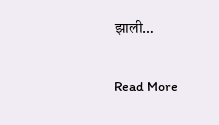झाली…

Read More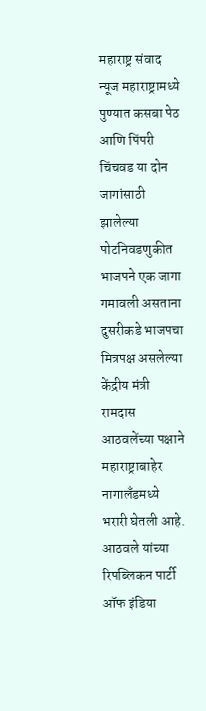महाराष्ट्र संवाद न्यूज महाराष्ट्रामध्ये पुण्यात कसबा पेठ आणि पिंपरी चिंचवड या दोन जागांसाठी झालेल्या पोटनिवडणुकीत भाजपने एक जागा गमावली असताना दुसरीकडे भाजपचा मित्रपक्ष असलेल्या केंद्रीय मंत्री रामदास आठवलेंच्या पक्षाने महाराष्ट्राबाहेर नागालँडमध्ये भरारी घेतली आहे. आठवले यांच्या रिपब्लिकन पार्टी ऑफ इंडिया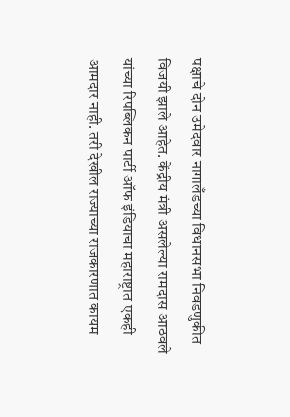पक्षाचे दोन उमेदवार नागालँडच्या विधानसभा निवडणुकीत विजयी झाले आहेत. केंद्रीय मंत्री असलेल्या रामदास आठवले यांच्या रिपब्लिकन पार्टी ऑफ इंडियाचा महाराष्ट्रात एकही आमदार नाही. तरी देखील राज्याच्या राजकारणात कायम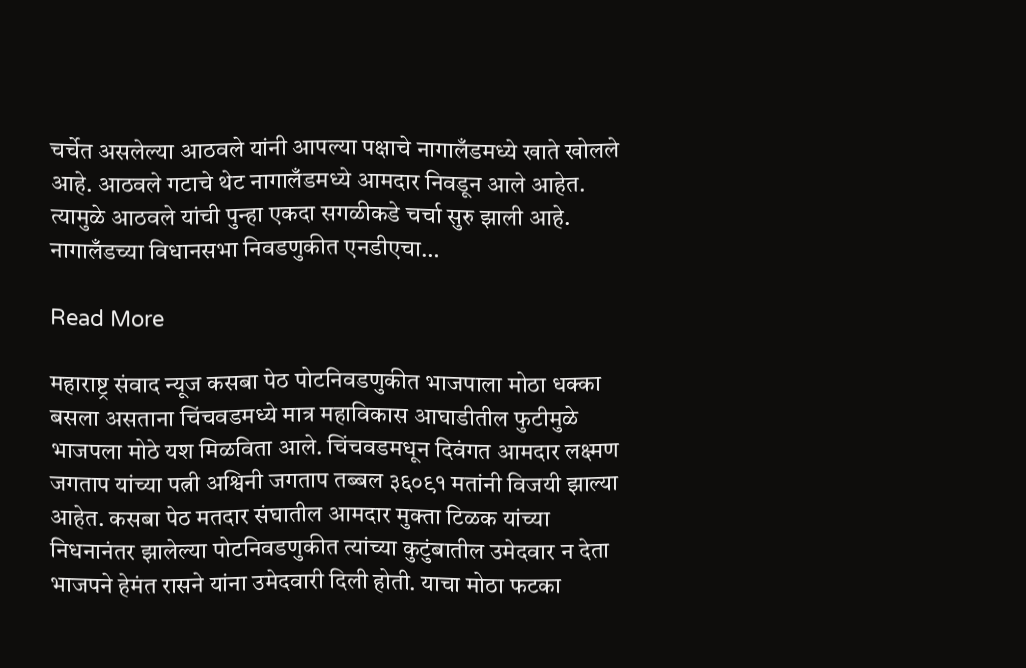चर्चेत असलेल्या आठवले यांनी आपल्या पक्षाचे नागालँडमध्ये खाते खोलले आहे. आठवले गटाचे थेट नागालँडमध्ये आमदार निवडून आले आहेत. त्यामुळे आठवले यांची पुन्हा एकदा सगळीकडे चर्चा सुरु झाली आहे. नागालँडच्या विधानसभा निवडणुकीत एनडीएचा…

Read More

महाराष्ट्र संवाद न्यूज कसबा पेठ पोटनिवडणुकीत भाजपाला मोठा धक्का बसला असताना चिंचवडमध्ये मात्र महाविकास आघाडीतील फुटीमुळे भाजपला मोठे यश मिळविता आले. चिंचवडमधून दिवंगत आमदार लक्ष्मण जगताप यांच्या पत्नी अश्विनी जगताप तब्बल ३६०९१ मतांनी विजयी झाल्या आहेत. कसबा पेठ मतदार संघातील आमदार मुक्ता टिळक यांच्या निधनानंतर झालेल्या पोटनिवडणुकीत त्यांच्या कुटुंबातील उमेदवार न देता भाजपने हेमंत रासने यांना उमेदवारी दिली होती. याचा मोठा फटका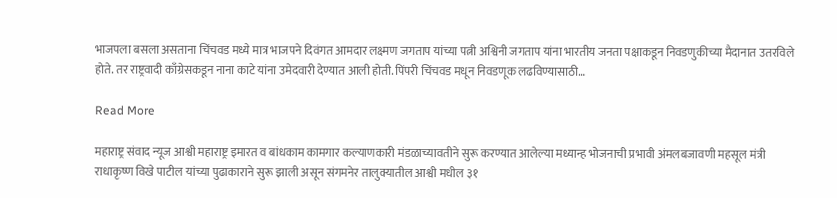भाजपला बसला असताना चिंचवड मध्ये मात्र भाजपने दिवंगत आमदार लक्ष्मण जगताप यांच्या पत्नी अश्विनी जगताप यांना भारतीय जनता पक्षाकडून निवडणुकीच्या मैदानात उतरविले होते. तर राष्ट्रवादी काँग्रेसकडून नाना काटे यांना उमेदवारी देण्यात आली होती. पिंपरी चिंचवड मधून निवडणूक लढविण्यासाठी…

Read More

महाराष्ट्र संवाद न्यूज आश्वी महाराष्ट्र इमारत व बांधकाम कामगार कल्याणकारी मंडळाच्यावतीने सुरू करण्यात आलेल्या मध्यान्ह भोजनाची प्रभावी अंमलबजावणी महसूल मंत्री राधाकृष्ण विखे पाटील यांच्या पुढाकाराने सुरू झाली असून संगमनेर तालुक्यातील आश्वी मधील ३१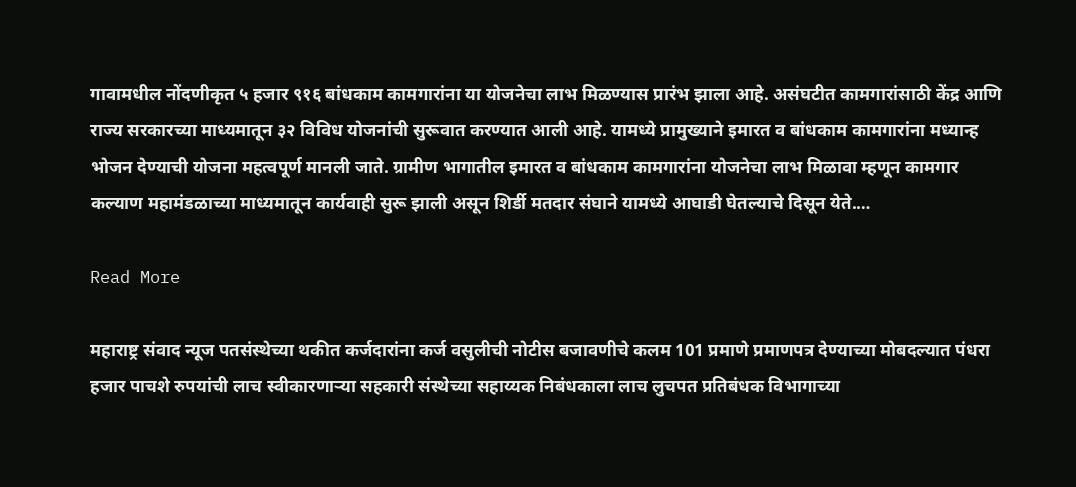गावामधील नोंदणीकृत ५ हजार ९१६ बांधकाम कामगारांना या योजनेचा लाभ मिळण्यास प्रारंभ झाला आहे. असंघटीत कामगारांसाठी केंद्र आणि राज्य सरकारच्या माध्यमातून ३२ विविध योजनांची सुरूवात करण्यात आली आहे. यामध्ये प्रामुख्याने इमारत व बांधकाम कामगारांना मध्यान्ह भोजन देण्याची योजना महत्वपूर्ण मानली जाते. ग्रामीण भागातील इमारत व बांधकाम कामगारांना योजनेचा लाभ मिळावा म्हणून कामगार कल्याण महामंडळाच्या माध्यमातून कार्यवाही सुरू झाली असून शिर्डी मतदार संघाने यामध्ये आघाडी घेतल्याचे दिसून येते.…

Read More

महाराष्ट्र संवाद न्यूज पतसंस्थेच्या थकीत कर्जदारांना कर्ज वसुलीची नोटीस बजावणीचे कलम 101 प्रमाणे प्रमाणपत्र देण्याच्या मोबदल्यात पंधरा हजार पाचशे रुपयांची लाच स्वीकारणाऱ्या सहकारी संस्थेच्या सहाय्यक निबंधकाला लाच लुचपत प्रतिबंधक विभागाच्या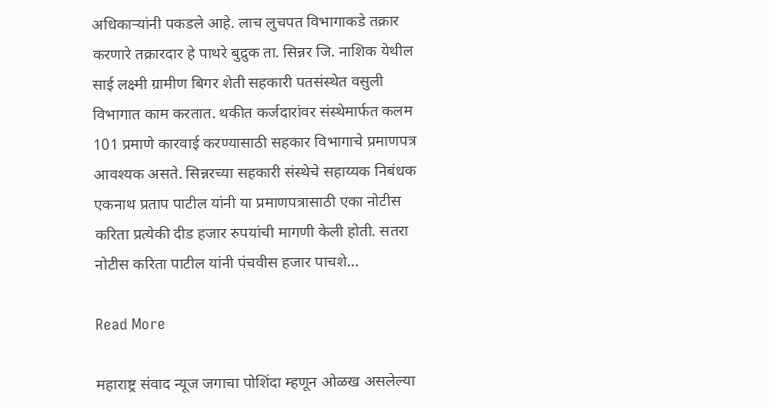अधिकाऱ्यांनी पकडले आहे. लाच लुचपत विभागाकडे तक्रार करणारे तक्रारदार हे पाथरे बुद्रुक ता. सिन्नर जि. नाशिक येथील साई लक्ष्मी ग्रामीण बिगर शेती सहकारी पतसंस्थेत वसुली विभागात काम करतात. थकीत कर्जदारांवर संस्थेमार्फत कलम 101 प्रमाणे कारवाई करण्यासाठी सहकार विभागाचे प्रमाणपत्र आवश्यक असते. सिन्नरच्या सहकारी संस्थेचे सहाय्यक निबंधक एकनाथ प्रताप पाटील यांनी या प्रमाणपत्रासाठी एका नोटीस करिता प्रत्येकी दीड हजार रुपयांची मागणी केली होती. सतरा नोटीस करिता पाटील यांनी पंचवीस हजार पाचशे…

Read More

महाराष्ट्र संवाद न्यूज जगाचा पोशिंदा म्हणून ओळख असलेल्या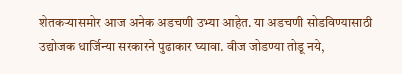शेतकऱ्यासमोर आज अनेक अडचणी उभ्या आहेत. या अडचणी सोडविण्यासाठी उद्योजक धार्जिन्या सरकारने पुढाकार घ्यावा. वीज जोडण्या तोडू नये,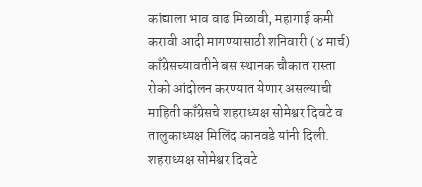कांद्याला भाव वाढ मिळावी, महागाई कमी करावी आदी मागण्यासाठी शनिवारी (४ मार्च) काँग्रेसच्यावतीने बस स्थानक चौकात रास्ता रोको आंदोलन करण्यात येणार असल्याची माहिती काँग्रेसचे शहराध्यक्ष सोमेश्वर दिवटे व तालुकाध्यक्ष मिलिंद कानवडे यांनी दिली. शहराध्यक्ष सोमेश्वर दिवटे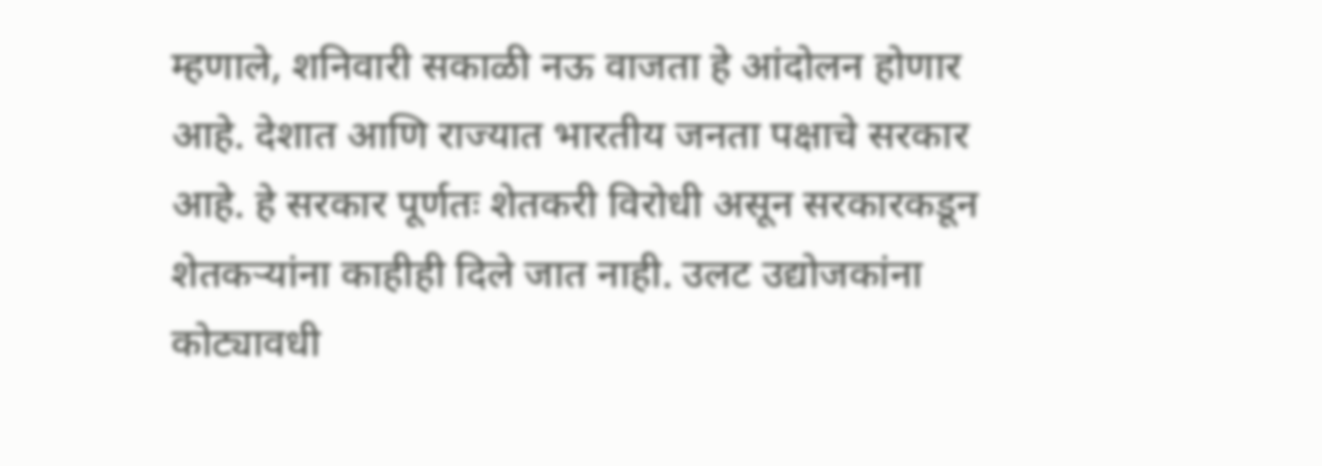म्हणाले, शनिवारी सकाळी नऊ वाजता हे आंदोलन होणार आहे. देशात आणि राज्यात भारतीय जनता पक्षाचे सरकार आहे. हे सरकार पूर्णतः शेतकरी विरोधी असून सरकारकडून शेतकऱ्यांना काहीही दिले जात नाही. उलट उद्योजकांना कोट्यावधी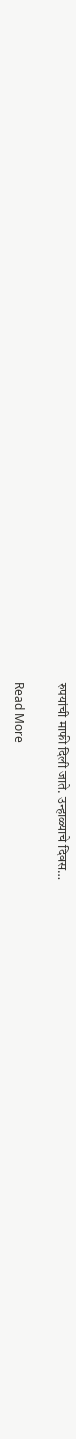रुपयांची माफी दिली जाते. उन्हाळ्याचे दिवस…

Read More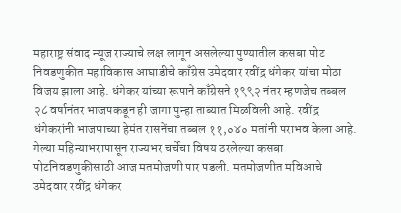महाराष्ट्र संवाद न्यूज राज्याचे लक्ष लागून असलेल्या पुण्यातील कसबा पोट निवडणुकीत महाविकास आघाडीचे काँग्रेस उमेदवार रवींद्र धंगेकर यांचा मोठा विजय झाला आहे. धंगेकर यांच्या रूपाने काँग्रेसने १९९२ नंतर म्हणजेच तब्बल २८ वर्षानंतर भाजपकडून ही जागा पुन्हा ताब्यात मिळविली आहे. रवींद्र धंगेकरांनी भाजपाच्या हेमंत रासनेंचा तब्बल ११,०४० मतांनी पराभव केला आहे. गेल्या महिन्याभरापासून राज्यभर चर्चेचा विषय ठरलेल्या कसबा पोटनिवडणुकीसाठी आज मतमोजणी पार पडली. मतमोजणीत मविआचे उमेदवार रवींद्र धंगेकर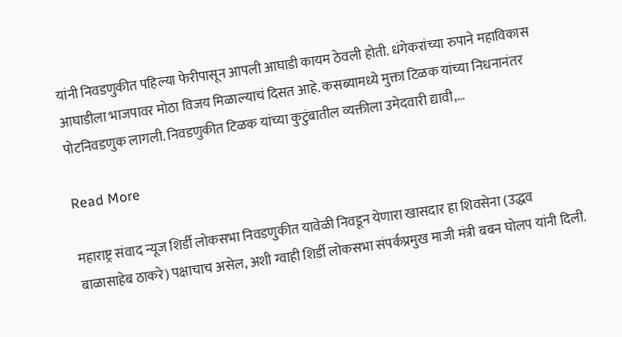यांनी निवडणुकीत पहिल्या फेरीपासून आपली आघाडी कायम ठेवली होती. धंगेकरांच्या रुपाने महाविकास आघाडीला भाजपावर मोठा विजय मिळाल्याचं दिसत आहे. कसब्यामध्ये मुक्ता टिळक यांच्या निधनानंतर पोटनिवडणुक लागली. निवडणुकीत टिळक यांच्या कुटुंबातील व्यक्तीला उमेदवारी द्यावी,…

Read More

महाराष्ट्र संवाद न्यूज शिर्डी लोकसभा निवडणुकीत यावेळी निवडून येणारा खासदार हा शिवसेना (उद्धव बाळासाहेब ठाकरे) पक्षाचाच असेल, अशी ग्वाही शिर्डी लोकसभा संपर्कप्रमुख माजी मंत्री बबन घोलप यांनी दिली.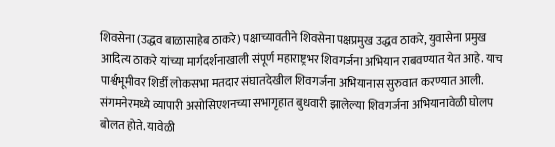शिवसेना (उद्धव बाळासाहेब ठाकरे) पक्षाच्यावतीने शिवसेना पक्षप्रमुख उद्धव ठाकरे, युवासेना प्रमुख आदित्य ठाकरे यांच्या मार्गदर्शनाखाली संपूर्ण महाराष्ट्रभर शिवगर्जना अभियान राबवण्यात येत आहे. याच पार्श्वभूमीवर शिर्डी लोकसभा मतदार संघातदेखील शिवगर्जना अभियानास सुरुवात करण्यात आली. संगमनेरमध्ये व्यापारी असोसिएशनच्या सभागृहात बुधवारी झालेल्या शिवगर्जना अभियानावेळी घोलप बोलत होते. यावेळी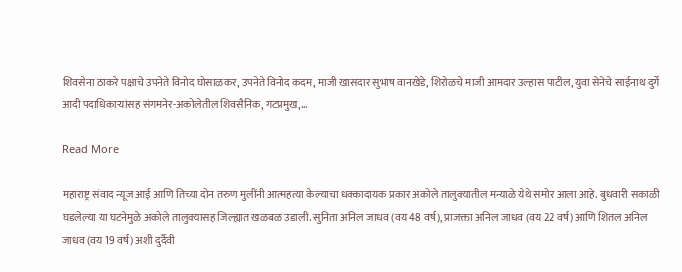शिवसेना ठाकरे पक्षाचे उपनेते विनोद घोसाळकर, उपनेते विनोद कदम, माजी खासदार सुभाष वानखेडे, शिरोळचे माजी आमदार उल्हास पाटील, युवा सेनेचे साईनाथ दुर्गे आदी पदाधिकाऱ्यांसह संगमनेर-अकोलेतील शिवसैनिक, गटप्रमुख,…

Read More

महाराष्ट्र संवाद न्यूज आई आणि तिच्या दोन तरुण मुलींनी आत्महत्या केल्याचा धक्कादायक प्रकार अकोले तालुक्यातील मन्याळे येथे समोर आला आहे. बुधवारी सकाळी घडलेल्या या घटनेमुळे अकोले तालुक्यासह जिल्ह्यात खळबळ उडाली. सुनिता अनिल जाधव (वय 48 वर्ष), प्राजक्ता अनिल जाधव (वय 22 वर्ष) आणि शितल अनिल जाधव (वय 19 वर्ष) अशी दुर्दैवी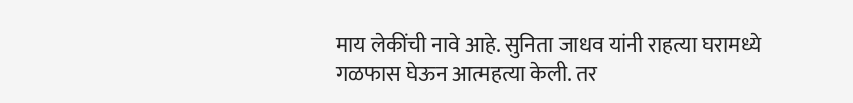माय लेकींची नावे आहे. सुनिता जाधव यांनी राहत्या घरामध्ये गळफास घेऊन आत्महत्या केली. तर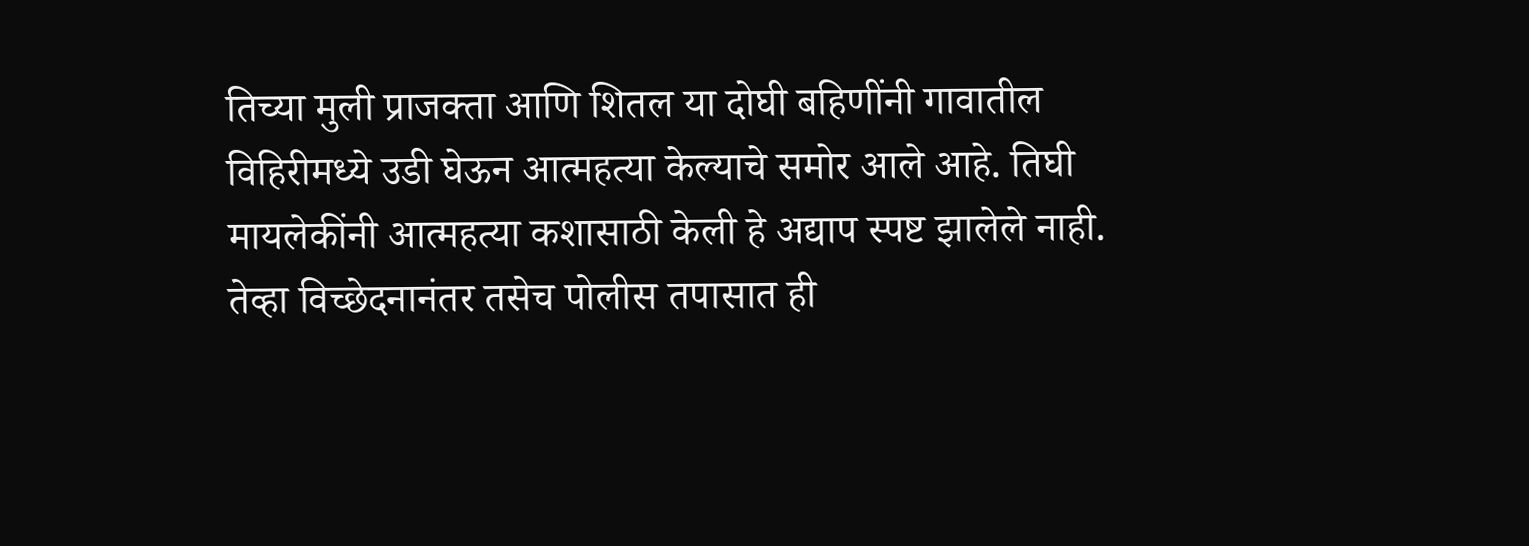तिच्या मुली प्राजक्ता आणि शितल या दोघी बहिणींनी गावातील विहिरीमध्ये उडी घेऊन आत्महत्या केल्याचे समोर आले आहे. तिघी मायलेकींनी आत्महत्या कशासाठी केली हे अद्याप स्पष्ट झालेले नाही. तेव्हा विच्छेदनानंतर तसेच पोलीस तपासात ही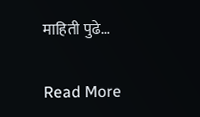माहिती पुढे…

Read More